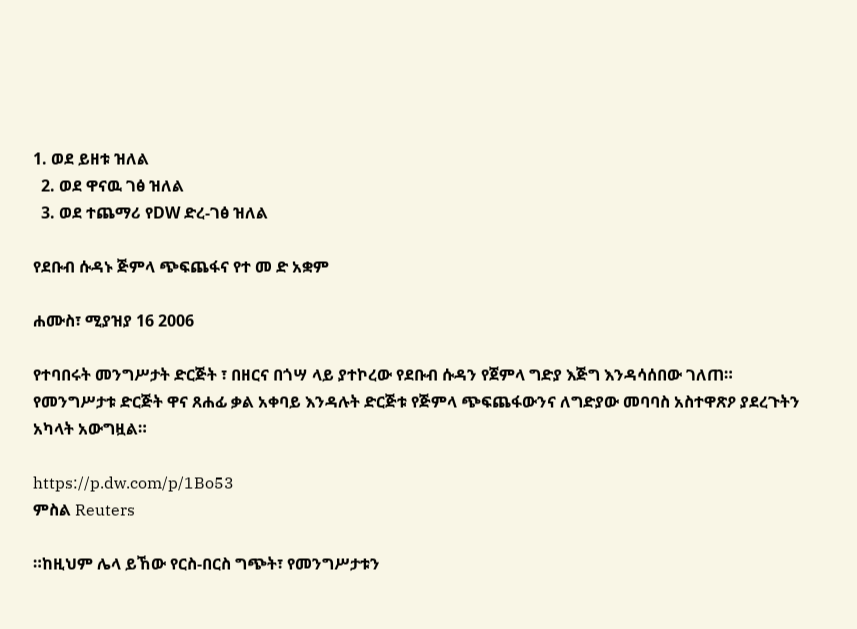1. ወደ ይዘቱ ዝለል
  2. ወደ ዋናዉ ገፅ ዝለል
  3. ወደ ተጨማሪ የDW ድረ-ገፅ ዝለል

የደቡብ ሱዳኑ ጅምላ ጭፍጨፋና የተ መ ድ አቋም

ሐሙስ፣ ሚያዝያ 16 2006

የተባበሩት መንግሥታት ድርጅት ፣ በዘርና በጎሣ ላይ ያተኮረው የደቡብ ሱዳን የጀምላ ግድያ እጅግ እንዳሳሰበው ገለጠ። የመንግሥታቱ ድርጅት ዋና ጸሐፊ ቃል አቀባይ እንዳሉት ድርጅቱ የጅምላ ጭፍጨፋውንና ለግድያው መባባስ አስተዋጽዖ ያደረጉትን አካላት አውግዟል።

https://p.dw.com/p/1Bo53
ምስል Reuters

።ከዚህም ሌላ ይኸው የርስ-በርስ ግጭት፣ የመንግሥታቱን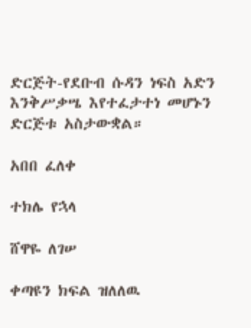ድርጅት-የደቡብ ሱዳን ነፍስ አድን እንቅሥቃሤ እየተፈታተነ መሆኑን ድርጅቱ አስታውቋል።

አበበ ፈለቀ

ተክሌ የኋላ

ሸዋዬ ለገሠ

ቀጣዩን ክፍል ዝለለዉ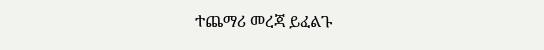ተጨማሪ መረጃ ይፈልጉ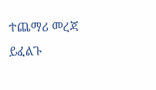ተጨማሪ መረጃ ይፈልጉ